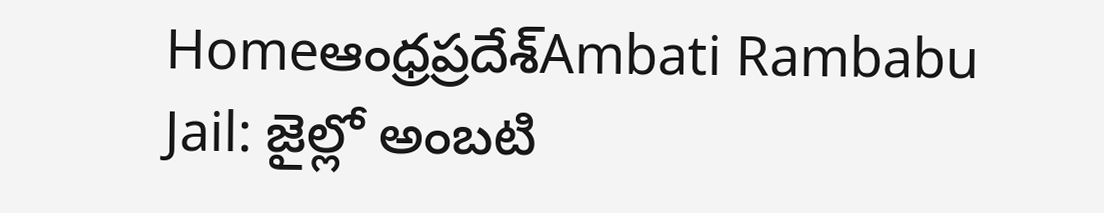Homeఆంధ్రప్రదేశ్‌Ambati Rambabu Jail: జైల్లో అంబటి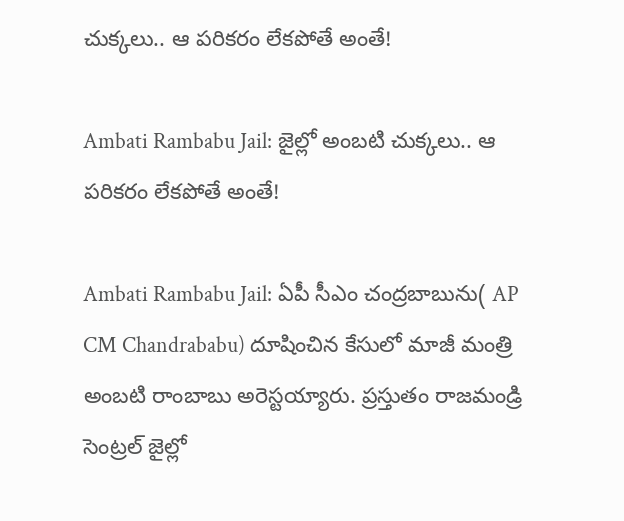చుక్కలు.. ఆ పరికరం లేకపోతే అంతే!

Ambati Rambabu Jail: జైల్లో అంబటి చుక్కలు.. ఆ పరికరం లేకపోతే అంతే!

Ambati Rambabu Jail: ఏపీ సీఎం చంద్రబాబును( AP CM Chandrababu) దూషించిన కేసులో మాజీ మంత్రి అంబటి రాంబాబు అరెస్టయ్యారు. ప్రస్తుతం రాజమండ్రి సెంట్రల్ జైల్లో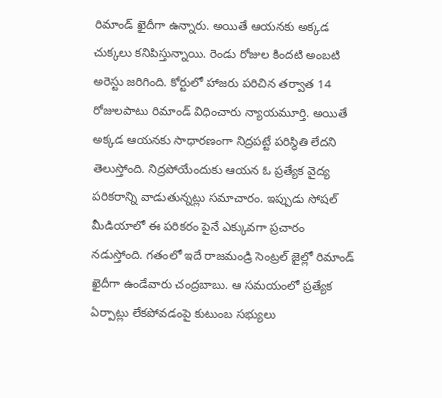రిమాండ్ ఖైదీగా ఉన్నారు. అయితే ఆయనకు అక్కడ చుక్కలు కనిపిస్తున్నాయి. రెండు రోజుల కిందటి అంబటి అరెస్టు జరిగింది. కోర్టులో హాజరు పరిచిన తర్వాత 14 రోజులపాటు రిమాండ్ విధించారు న్యాయమూర్తి. అయితే అక్కడ ఆయనకు సాధారణంగా నిద్రపట్టే పరిస్థితి లేదని తెలుస్తోంది. నిద్రపోయేందుకు ఆయన ఓ ప్రత్యేక వైద్య పరికరాన్ని వాడుతున్నట్లు సమాచారం. ఇప్పుడు సోషల్ మీడియాలో ఈ పరికరం పైనే ఎక్కువగా ప్రచారం నడుస్తోంది. గతంలో ఇదే రాజమండ్రి సెంట్రల్ జైల్లో రిమాండ్ ఖైదీగా ఉండేవారు చంద్రబాబు. ఆ సమయంలో ప్రత్యేక ఏర్పాట్లు లేకపోవడంపై కుటుంబ సభ్యులు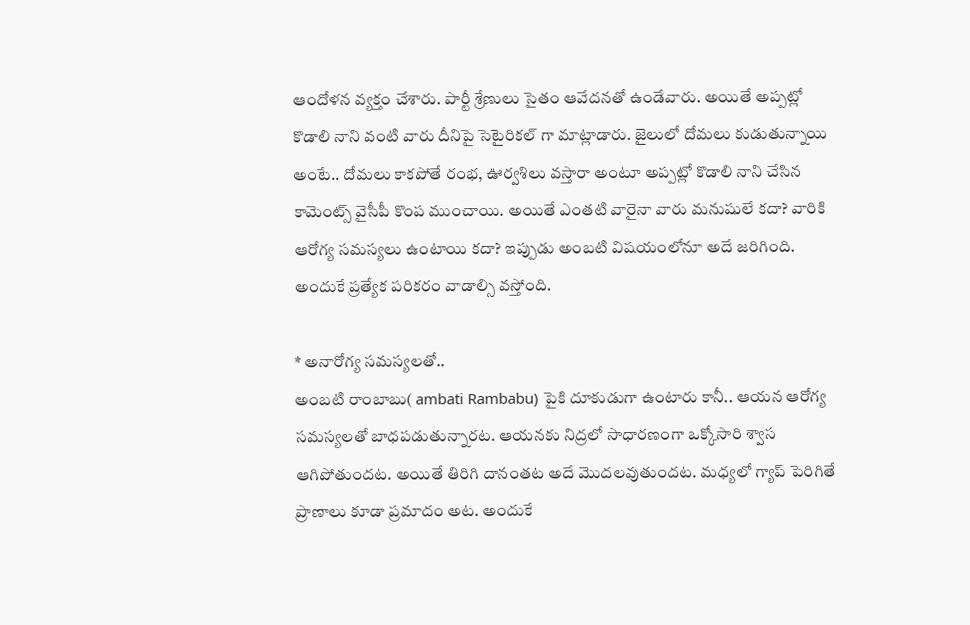ఆందోళన వ్యక్తం చేశారు. పార్టీ శ్రేణులు సైతం ఆవేదనతో ఉండేవారు. అయితే అప్పట్లో కొడాలి నాని వంటి వారు దీనిపై సెటైరికల్ గా మాట్లాడారు. జైలులో దోమలు కుడుతున్నాయి అంటే.. దోమలు కాకపోతే రంభ, ఊర్వశిలు వస్తారా అంటూ అప్పట్లో కొడాలి నాని చేసిన కామెంట్స్ వైసీపీ కొంప ముంచాయి. అయితే ఎంతటి వారైనా వారు మనుషులే కదా? వారికి ఆరోగ్య సమస్యలు ఉంటాయి కదా? ఇప్పుడు అంబటి విషయంలోనూ అదే జరిగింది. అందుకే ప్రత్యేక పరికరం వాడాల్సి వస్తోంది.

* అనారోగ్య సమస్యలతో..
అంబటి రాంబాబు( ambati Rambabu) పైకి దూకుడుగా ఉంటారు కానీ.. ఆయన ఆరోగ్య సమస్యలతో బాధపడుతున్నారట. ఆయనకు నిద్రలో సాధారణంగా ఒక్కోసారి శ్వాస ఆగిపోతుందట. అయితే తిరిగి దానంతట అదే మొదలవుతుందట. మధ్యలో గ్యాప్ పెరిగితే ప్రాణాలు కూడా ప్రమాదం అట. అందుకే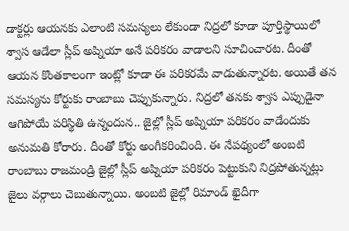డాక్టర్లు ఆయనకు ఎలాంటి సమస్యలు లేకుండా నిద్రలో కూడా పూర్తిస్థాయిలో శ్వాస ఆడేలా స్లీప్ అప్నియా అనే పరికరం వాడాలని సూచించారట. దీంతో ఆయన కొంతకాలంగా ఇంట్లో కూడా ఈ పరికరమే వాడుతున్నారట. అయితే తన సమస్యను కోర్టుకు రాంబాబు చెప్పుకున్నారు. నిద్రలో తనకు శ్వాస ఎప్పుడైనా ఆగిపోయే పరిస్థితి ఉన్నందున.. జైల్లో స్లీప్ అప్నియా పరికరం వాడేందుకు అనుమతి కోరారు. దీంతో కోర్టు అంగీకరించింది. ఈ నేపథ్యంలో అంబటి రాంబాబు రాజమండ్రి జైల్లో స్లీప్ అప్నియా పరికరం పెట్టుకుని నిద్రపోతున్నట్లు జైలు వర్గాలు చెబుతున్నాయి. అంబటి జైల్లో రిమాండ్ ఖైదీగా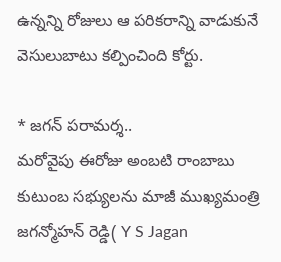ఉన్నన్ని రోజులు ఆ పరికరాన్ని వాడుకునే వెసులుబాటు కల్పించింది కోర్టు.

* జగన్ పరామర్శ..
మరోవైపు ఈరోజు అంబటి రాంబాబు కుటుంబ సభ్యులను మాజీ ముఖ్యమంత్రి జగన్మోహన్ రెడ్డి( Y S Jagan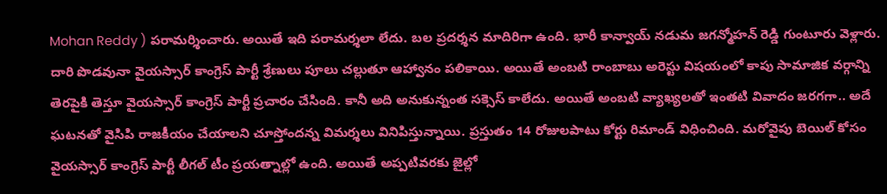Mohan Reddy ) పరామర్శించారు. అయితే ఇది పరామర్శలా లేదు. బల ప్రదర్శన మాదిరిగా ఉంది. భారీ కాన్వాయ్ నడుమ జగన్మోహన్ రెడ్డి గుంటూరు వెళ్లారు. దారి పొడవునా వైయస్సార్ కాంగ్రెస్ పార్టీ శ్రేణులు పూలు చల్లుతూ ఆహ్వానం పలికాయి. అయితే అంబటి రాంబాబు అరెస్టు విషయంలో కాపు సామాజిక వర్గాన్ని తెరపైకి తెస్తూ వైయస్సార్ కాంగ్రెస్ పార్టీ ప్రచారం చేసింది. కానీ అది అనుకున్నంత సక్సెస్ కాలేదు. అయితే అంబటి వ్యాఖ్యలతో ఇంతటి వివాదం జరగగా.. అదే ఘటనతో వైసిపి రాజకీయం చేయాలని చూస్తోందన్న విమర్శలు వినిపిస్తున్నాయి. ప్రస్తుతం 14 రోజులపాటు కోర్టు రిమాండ్ విధించింది. మరోవైపు బెయిల్ కోసం వైయస్సార్ కాంగ్రెస్ పార్టీ లీగల్ టీం ప్రయత్నాల్లో ఉంది. అయితే అప్పటివరకు జైల్లో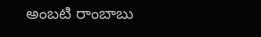అంబటి రాంబాబు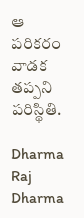ఆ పరికరం వాడక తప్పని పరిస్థితి.

Dharma Raj
Dharma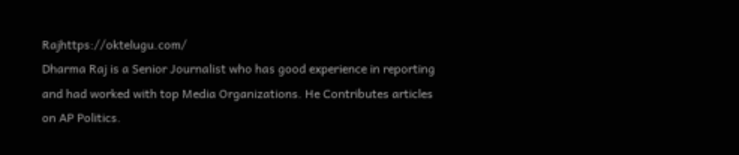Rajhttps://oktelugu.com/
Dharma Raj is a Senior Journalist who has good experience in reporting and had worked with top Media Organizations. He Contributes articles on AP Politics.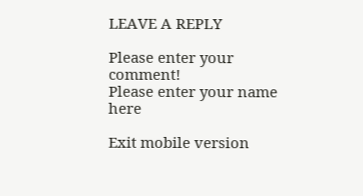LEAVE A REPLY

Please enter your comment!
Please enter your name here

Exit mobile version